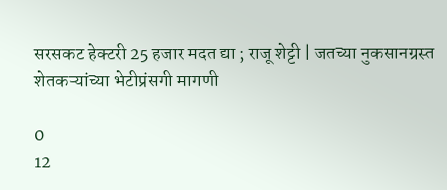सरसकट हेक्टरी 25 हजार मदत द्या ; राजू शेट्टी | जतच्या नुकसानग्रस्त शेतकऱ्यांच्या भेटीप्रंसगी मागणी

0
12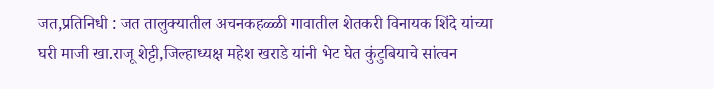जत,प्रतिनिधी : जत तालुक्यातील अचनकहळ्ळी गावातील शेतकरी विनायक शिंदे यांच्या घरी माजी खा.राजू शेट्टी,जिल्हाध्यक्ष महेश खराडे यांनी भेट घेत कुंटुबियाचे सांत्वन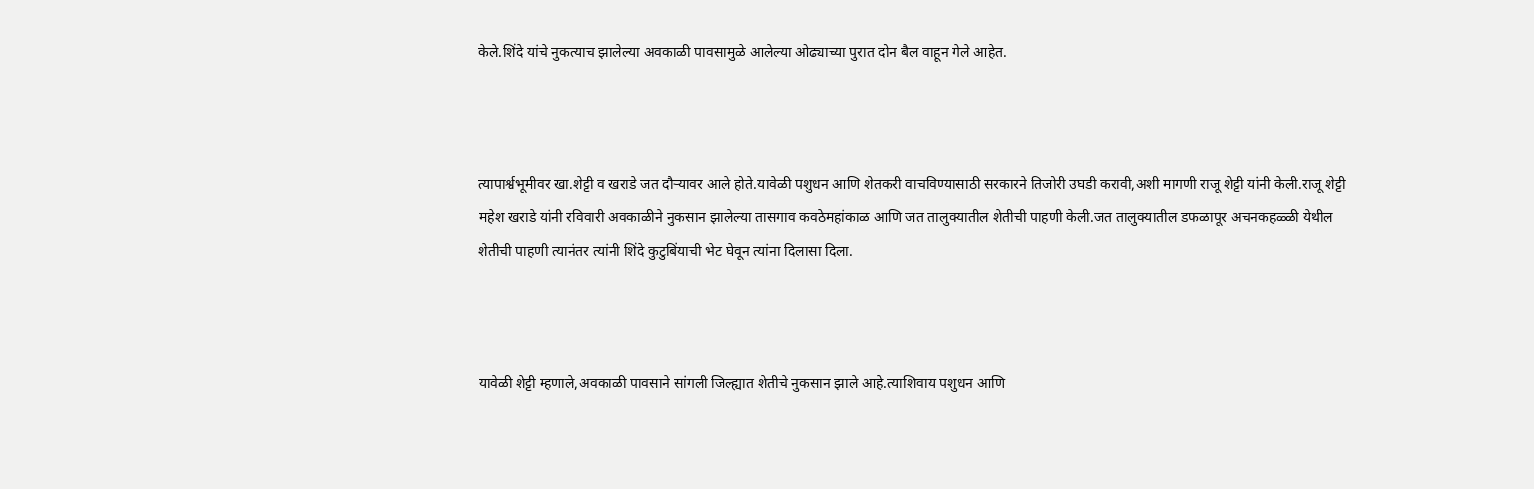केले.शिंदे यांचे नुकत्याच झालेल्या अवकाळी पावसामुळे आलेल्या ओढ्याच्या पुरात दोन बैल वाहून गेले आहेत.



त्यापार्श्वभूमीवर खा.शेट्टी व खराडे जत दौऱ्यावर आले होते.यावेळी पशुधन आणि शेतकरी वाचविण्यासाठी सरकारने तिजोरी उघडी करावी,अशी मागणी राजू शेट्टी यांनी केली.राजू शेट्टी महेश खराडे यांनी रविवारी अवकाळीने नुकसान झालेल्या तासगाव कवठेमहांकाळ आणि जत तालुक्यातील शेतीची पाहणी केली.जत तालुक्यातील डफळापूर अचनकहळ्ळी येथील शेतीची पाहणी त्यानंतर त्यांनी शिंदे कुटुबिंयाची भेट घेवून त्यांना दिलासा दिला.



यावेळी शेट्टी म्हणाले,अवकाळी पावसाने सांगली जिल्ह्यात शेतीचे नुकसान झाले आहे.त्याशिवाय पशुधन आणि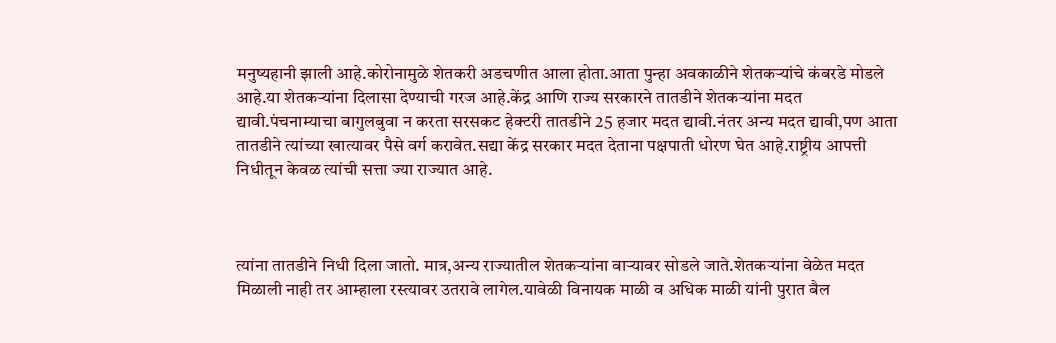मनुष्यहानी झाली आहे.कोरोनामुळे शेतकरी अडचणीत आला होता.आता पुन्हा अवकाळीने शेतकऱ्यांचे कंबरडे मोडले आहे.या शेतकऱ्यांना दिलासा देण्याची गरज आहे.केंद्र आणि राज्य सरकारने तातडीने शेतकऱ्यांना मदत द्यावी.पंचनाम्याचा बागुलबुवा न करता सरसकट हेक्टरी तातडीने 25 हजार मदत द्यावी.नंतर अन्य मदत द्यावी,पण आता तातडीने त्यांच्या खात्यावर पैसे वर्ग करावेत.सद्या केंद्र सरकार मदत देताना पक्षपाती धोरण घेत आहे.राष्ट्रीय आपत्ती निधीतून केवळ त्यांची सत्ता ज्या राज्यात आहे.



त्यांना तातडीने निधी दिला जातो. मात्र,अन्य राज्यातील शेतकऱ्यांना वाऱ्यावर सोडले जाते.शेतकऱ्यांना वेळेत मदत मिळाली नाही तर आम्हाला रस्त्यावर उतरावे लागेल.यावेळी विनायक माळी व अधिक माळी यांनी पुरात बैल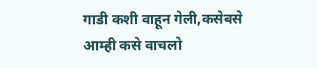गाडी कशी वाहून गेली,कसेबसे आम्ही कसे वाचलो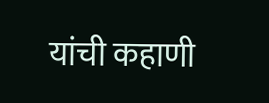यांची कहाणी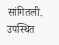सांगितली. उपस्थित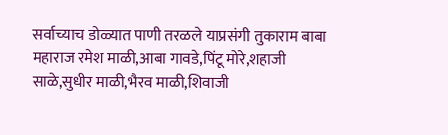सर्वाच्याच डोळ्यात पाणी तरळले याप्रसंगी तुकाराम बाबा महाराज रमेश माळी,आबा गावडे,पिंटू मोरे,शहाजी साळे,सुधीर माळी,भैरव माळी,शिवाजी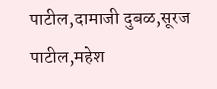पाटील,दामाजी दुबळ,सूरज पाटील,महेश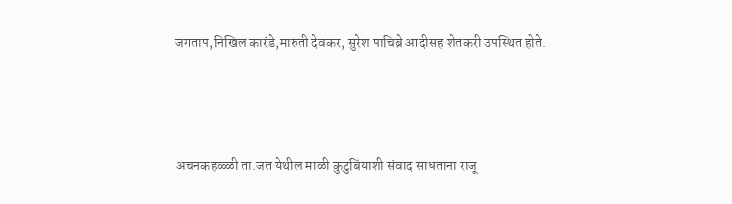जगताप,निखिल कारंडे,मारुती देवकर, सुरेश पाचिब्रे आदीसह शेतकरी उपस्थित होते.



अचनकहळ्ळी ता.जत येथील माळी कुटुबिंयाशी संवाद साधताना राजू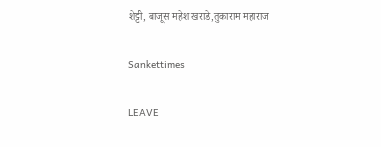शेट्टी, बाजूस महेश खराडे,तुकाराम महाराज

Sankettimes

LEAVE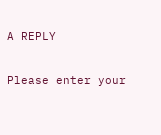A REPLY

Please enter your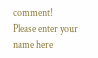comment!
Please enter your name here